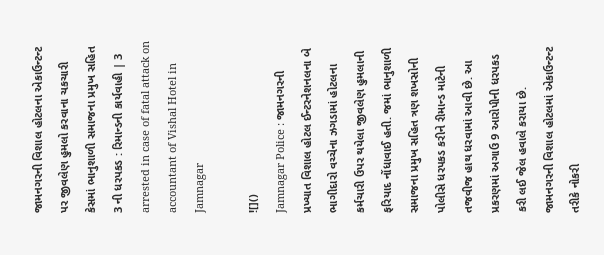જામનગરની વિશાલ હોટલના એકાઉન્ટન્ટ પર જીવલેણ હુમલો કરવાના ચકચારી કેસમાં ભાનુશાળી સમાજના પ્રમુખ સહિત 3 ની ધરપકડ : રિમાન્ડની કાર્યવાહી | 3 arrested in case of fatal attack on accountant of Vishal Hotel in Jamnagar

![]()
Jamnagar Police : જામનગરની પ્રખ્યાત વિશાલ હોટલ ઈન્ટરનેશનલના બે ભાગીદારો વચ્ચેના ઝગડામાં હોટલના કર્મચારી ઉપર થયેલા જીવલેણ હુમલાની ફરિયાદ નોંધાવાઈ હતી. જમાં ભાનુશાળી સમાજના પ્રમુખ સહિત ત્રણ શખસોની પોલીસે ધરપકડ કરીને રીમાન્ડ માટેની તજવીજ હાથ ધરવામાં આવી છે. આ પ્રકરણમાં અગાઉ 9 આરોપીની ધરપકડ કરી લઈ જેલ હવાલે કરાયા છે.
જામનગરની વિશાલ હોટલમાં એકાઉન્ટન્ટ તરીકે નોકરી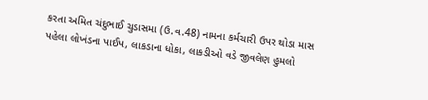કરતા અમિત ચંદુભાઈ ચુડાસમા (ઉ.વ.48) નામના કર્મચારી ઉપર થોડા માસ પહેલા લોખંડના પાઈપ, લાકડાના ધોકા, લાકડીઓ વડે જીવલેણ હુમલો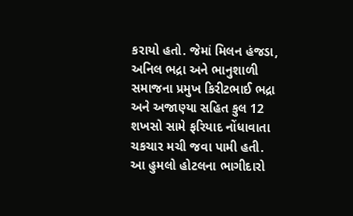કરાયો હતો. જેમાં મિલન હંજડા, અનિલ ભદ્રા અને ભાનુશાળી સમાજના પ્રમુખ કિરીટભાઈ ભદ્રા અને અજાણ્યા સહિત કુલ 12 શખસો સામે ફરિયાદ નોંધાવાતા ચકચાર મચી જવા પામી હતી.
આ હુમલો હોટલના ભાગીદારો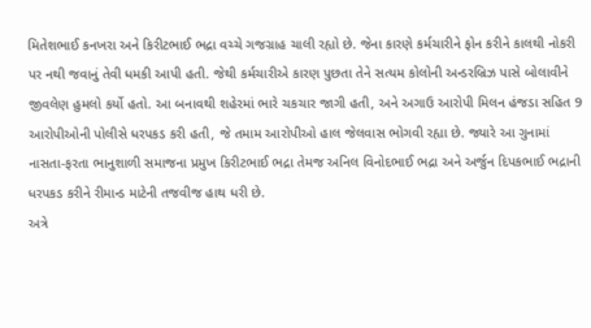મિતેશભાઈ કનખરા અને કિરીટભાઈ ભદ્રા વચ્ચે ગજગ્રાહ ચાલી રહ્યો છે. જેના કારણે કર્મચારીને ફોન કરીને કાલથી નોકરી પર નથી જવાનું તેવી ધમકી આપી હતી. જેથી કર્મચારીએ કારણ પુછતા તેને સત્યમ કોલોની અન્ડરબ્રિઝ પાસે બોલાવીને જીવલેણ હુમલો કર્યો હતો. આ બનાવથી શહેરમાં ભારે ચકચાર જાગી હતી, અને અગાઉ આરોપી મિલન હંજડા સહિત 9 આરોપીઓની પોલીસે ધરપકડ કરી હતી, જે તમામ આરોપીઓ હાલ જેલવાસ ભોગવી રહ્યા છે. જ્યારે આ ગુનામાં નાસતા-ફરતા ભાનુશાળી સમાજના પ્રમુખ કિરીટભાઈ ભદ્રા તેમજ અનિલ વિનોદભાઈ ભદ્રા અને અર્જુન દિપકભાઈ ભદ્રાની ધરપકડ કરીને રીમાન્ડ માટેની તજવીજ હાથ ધરી છે.
અત્રે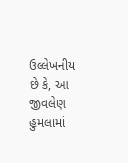ઉલ્લેખનીય છે કે, આ જીવલેણ હુમલામાં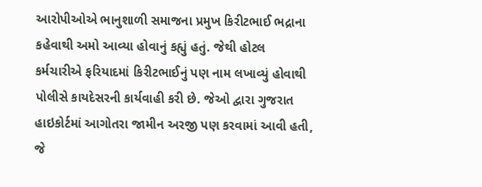આરોપીઓએ ભાનુશાળી સમાજના પ્રમુખ કિરીટભાઈ ભદ્રાના કહેવાથી અમો આવ્યા હોવાનું કહ્યું હતું. જેથી હોટલ કર્મચારીએ ફરિયાદમાં કિરીટભાઈનું પણ નામ લખાવ્યું હોવાથી પોલીસે કાયદેસરની કાર્યવાહી કરી છે. જેઓ દ્વારા ગુજરાત હાઇકોર્ટમાં આગોતરા જામીન અરજી પણ કરવામાં આવી હતી, જે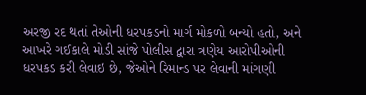અરજી રદ થતાં તેઓની ધરપકડનો માર્ગ મોકળો બન્યો હતો, અને આખરે ગઈકાલે મોડી સાંજે પોલીસ દ્વારા ત્રણેય આરોપીઓની ધરપકડ કરી લેવાઇ છે, જેઓને રિમાન્ડ પર લેવાની માંગણી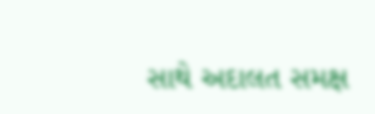સાથે અદાલત સમક્ષ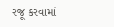રજૂ કરવામાં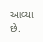આવ્યા છે.